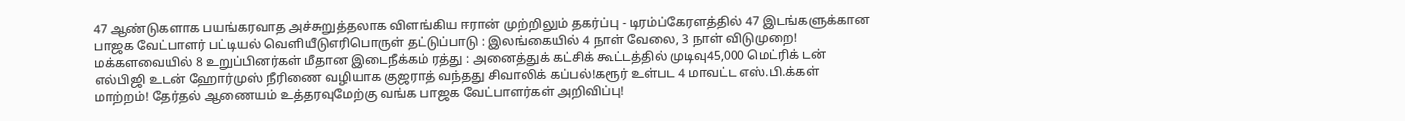47 ஆண்டுகளாக பயங்கரவாத அச்சுறுத்தலாக விளங்கிய ஈரான் முற்றிலும் தகர்ப்பு - டிரம்ப்கேரளத்தில் 47 இடங்களுக்கான பாஜக வேட்பாளர் பட்டியல் வெளியீடுஎரிபொருள் தட்டுப்பாடு : இலங்கையில் 4 நாள் வேலை, 3 நாள் விடுமுறை! மக்களவையில் 8 உறுப்பினர்கள் மீதான இடைநீக்கம் ரத்து : அனைத்துக் கட்சிக் கூட்டத்தில் முடிவு45,000 மெட்ரிக் டன் எல்பிஜி உடன் ஹோர்முஸ் நீரிணை வழியாக குஜராத் வந்தது சிவாலிக் கப்பல்!கரூர் உள்பட 4 மாவட்ட எஸ்.பி.க்கள் மாற்றம்! தேர்தல் ஆணையம் உத்தரவுமேற்கு வங்க பாஜக வேட்பாளர்கள் அறிவிப்பு!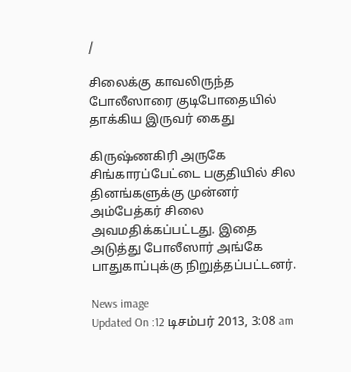/

சிலைக்கு காவலிருந்த போலீஸாரை குடிபோதையில் தாக்கிய இருவர் கைது

கிருஷ்ணகிரி அருகே சிங்காரப்பேட்டை பகுதியில் சில தினங்களுக்கு முன்னர் அம்பேத்கர் சிலை அவமதிக்கப்பட்டது. இதை அடுத்து போலீஸார் அங்கே பாதுகாப்புக்கு நிறுத்தப்பட்டனர்.

News image
Updated On :12 டிசம்பர் 2013, 3:08 am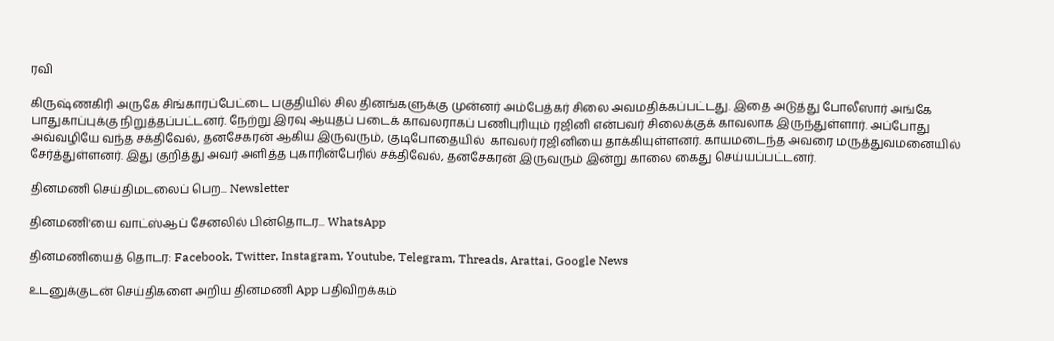ரவி

கிருஷ்ணகிரி அருகே சிங்காரப்பேட்டை பகுதியில் சில தினங்களுக்கு முன்னர் அம்பேத்கர் சிலை அவமதிக்கப்பட்டது. இதை அடுத்து போலீஸார் அங்கே பாதுகாப்புக்கு நிறுத்தப்பட்டனர். நேற்று இரவு ஆயுதப் படைக் காவலராகப் பணிபுரியும் ரஜினி என்பவர் சிலைக்குக் காவலாக இருந்துள்ளார். அப்போது அவ்வழியே வந்த சக்திவேல், தனசேகரன் ஆகிய இருவரும், குடிபோதையில்  காவலர் ரஜினியை தாக்கியுள்ளனர். காயமடைந்த அவரை மருத்துவமனையில் சேர்த்துள்ளனர். இது குறித்து அவர் அளித்த புகாரின்பேரில் சக்திவேல், தனசேகரன் இருவரும் இன்று காலை கைது செய்யப்பட்டனர்.

தினமணி செய்திமடலைப் பெற... Newsletter

தினமணி'யை வாட்ஸ்ஆப் சேனலில் பின்தொடர... WhatsApp

தினமணியைத் தொடர: Facebook, Twitter, Instagram, Youtube, Telegram, Threads, Arattai, Google News

உடனுக்குடன் செய்திகளை அறிய தினமணி App பதிவிறக்கம்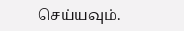செய்யவும்.